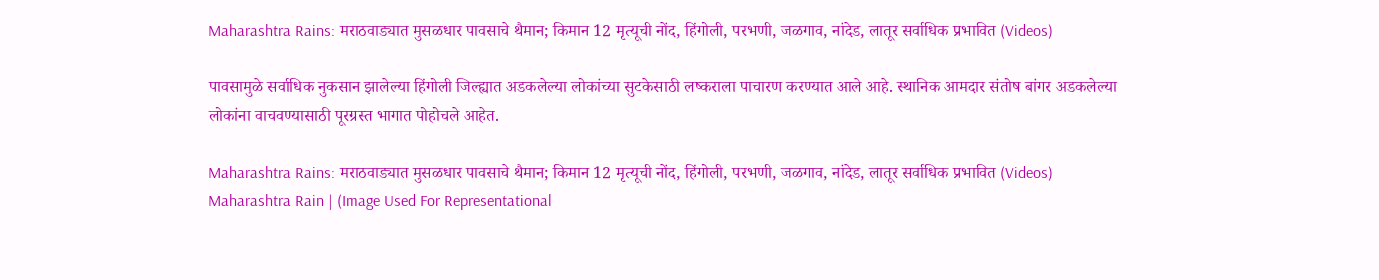Maharashtra Rains: मराठवाड्यात मुसळधार पावसाचे थैमान; किमान 12 मृत्यूची नोंद, हिंगोली, परभणी, जळगाव, नांदेड, लातूर सर्वाधिक प्रभावित (Videos)

पावसामुळे सर्वाधिक नुकसान झालेल्या हिंगोली जिल्ह्यात अडकलेल्या लोकांच्या सुटकेसाठी लष्कराला पाचारण करण्यात आले आहे. स्थानिक आमदार संतोष बांगर अडकलेल्या लोकांना वाचवण्यासाठी पूरग्रस्त भागात पोहोचले आहेत.

Maharashtra Rains: मराठवाड्यात मुसळधार पावसाचे थैमान; किमान 12 मृत्यूची नोंद, हिंगोली, परभणी, जळगाव, नांदेड, लातूर सर्वाधिक प्रभावित (Videos)
Maharashtra Rain | (Image Used For Representational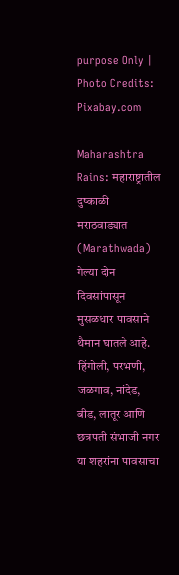purpose Only | Photo Credits: Pixabay.com

Maharashtra Rains: महाराष्ट्रातील दुष्काळी मराठवाड्यात (Marathwada) गेल्या दोन दिवसांपासून मुसळधार पावसाने थैमान घातले आहे. हिंगोली, परभणी, जळगाव, नांदेड, बीड, लातूर आणि छत्रपती संभाजी नगर या शहरांना पावसाचा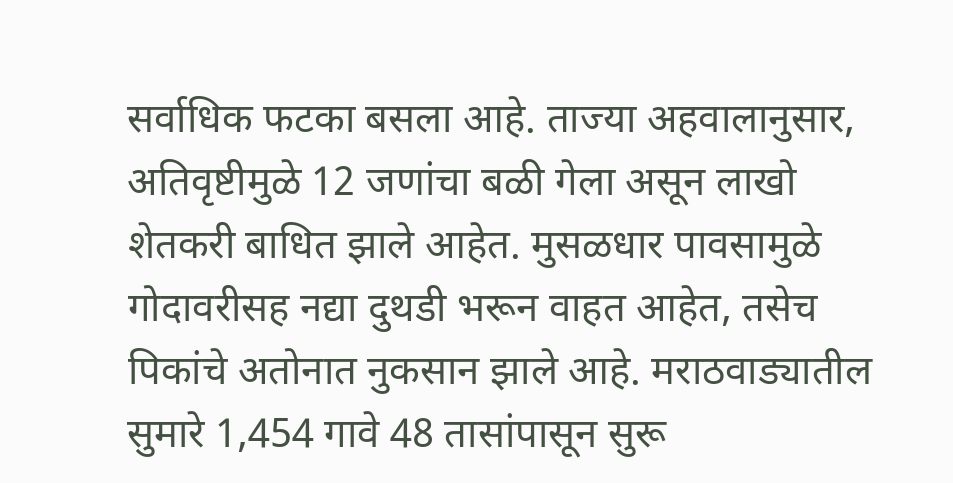सर्वाधिक फटका बसला आहे. ताज्या अहवालानुसार, अतिवृष्टीमुळे 12 जणांचा बळी गेला असून लाखो शेतकरी बाधित झाले आहेत. मुसळधार पावसामुळे गोदावरीसह नद्या दुथडी भरून वाहत आहेत, तसेच पिकांचे अतोनात नुकसान झाले आहे. मराठवाड्यातील सुमारे 1,454 गावे 48 तासांपासून सुरू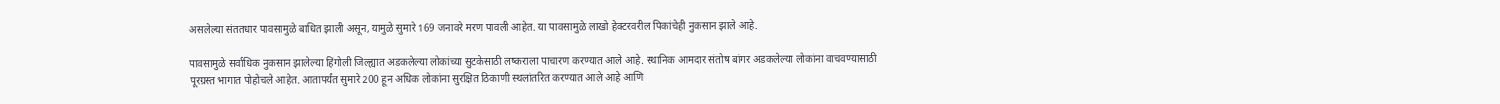असलेल्या संततधार पावसामुळे बाधित झाली असून, यामुळे सुमारे 169 जनावरे मरण पावली आहेत. या पावसामुळे लाखो हेक्टरवरील पिकांचेही नुकसान झाले आहे.

पावसामुळे सर्वाधिक नुकसान झालेल्या हिंगोली जिल्ह्यात अडकलेल्या लोकांच्या सुटकेसाठी लष्कराला पाचारण करण्यात आले आहे. स्थानिक आमदार संतोष बांगर अडकलेल्या लोकांना वाचवण्यासाठी पूरग्रस्त भागात पोहोचले आहेत. आतापर्यंत सुमारे 200 हून अधिक लोकांना सुरक्षित ठिकाणी स्थलांतरित करण्यात आले आहे आणि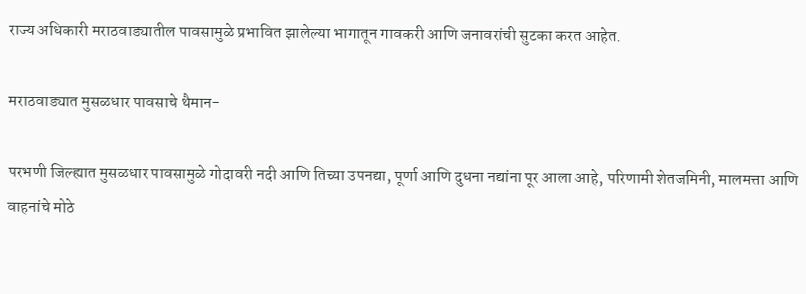राज्य अधिकारी मराठवाड्यातील पावसामुळे प्रभावित झालेल्या भागातून गावकरी आणि जनावरांची सुटका करत आहेत.

मराठवाड्यात मुसळधार पावसाचे थैमान-

परभणी जिल्ह्यात मुसळधार पावसामुळे गोदावरी नदी आणि तिच्या उपनद्या, पूर्णा आणि दुधना नद्यांना पूर आला आहे, परिणामी शेतजमिनी, मालमत्ता आणि वाहनांचे मोठे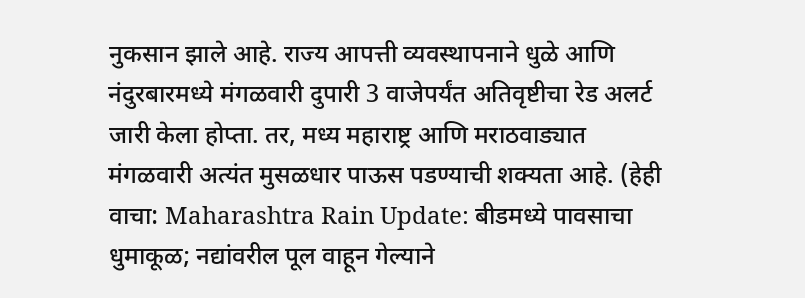नुकसान झाले आहे. राज्य आपत्ती व्यवस्थापनाने धुळे आणि नंदुरबारमध्ये मंगळवारी दुपारी 3 वाजेपर्यंत अतिवृष्टीचा रेड अलर्ट जारी केला होप्ता. तर, मध्य महाराष्ट्र आणि मराठवाड्यात मंगळवारी अत्यंत मुसळधार पाऊस पडण्याची शक्यता आहे. (हेही वाचा: Maharashtra Rain Update: बीडमध्ये पावसाचा धुमाकूळ; नद्यांवरील पूल वाहून गेल्याने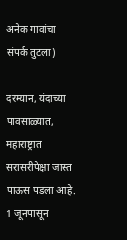अनेक गावांचा संपर्क तुटला)

दरम्यान, यंदाच्या पावसाळ्यात, महाराष्ट्रात सरासरीपेक्षा जास्त पाऊस पडला आहे.  1 जूनपासून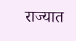राज्यात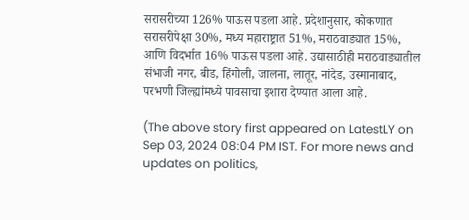सरासरीच्या 126% पाऊस पडला आहे. प्रदेशानुसार, कोकणात सरासरीपेक्षा 30%, मध्य महाराष्ट्रात 51%, मराठवाड्यात 15%, आणि विदर्भात 16% पाऊस पडला आहे. उद्यासाठीही मराठवाड्यातील संभाजी नगर, बीड, हिंगोली, जालना, लातूर, नांदेड, उस्मानाबाद, परभणी जिल्ह्यांमध्ये पावसाचा इशारा देण्यात आला आहे.

(The above story first appeared on LatestLY on Sep 03, 2024 08:04 PM IST. For more news and updates on politics,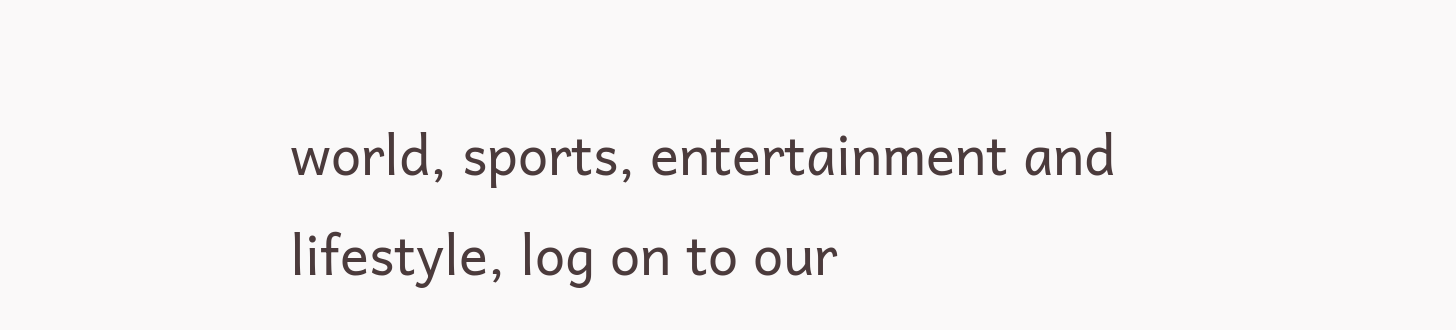world, sports, entertainment and lifestyle, log on to our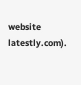website latestly.com).